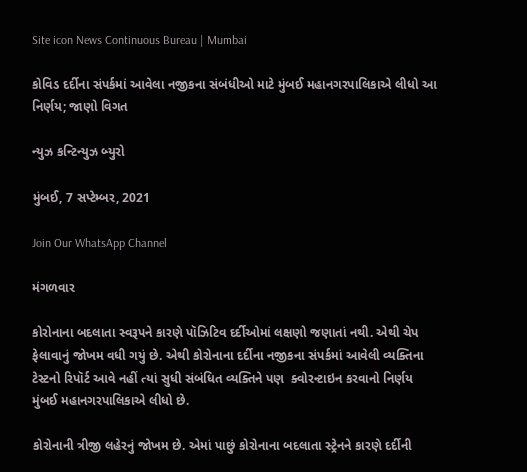Site icon News Continuous Bureau | Mumbai

કોવિડ દર્દીના સંપર્કમાં આવેલા નજીકના સંબંધીઓ માટે મુંબઈ મહાનગરપાલિકાએ લીધો આ નિર્ણય; જાણો વિગત

ન્યુઝ કન્ટિન્યુઝ બ્યુરો

મુંબઈ, 7 સપ્ટેમ્બર, 2021

Join Our WhatsApp Channel

મંગળવાર

કોરોનાના બદલાતા સ્વરૂપને કારણે પૉઝિટિવ દર્દીઓમાં લક્ષણો જણાતાં નથી. એથી ચેપ ફેલાવાનું જોખમ વધી ગયું છે. એથી કોરોનાના દર્દીના નજીકના સંપર્કમાં આવેલી વ્યક્તિના ટેસ્ટનો રિપૉર્ટ આવે નહીં ત્યાં સુધી સંબંધિત વ્યક્તિને પણ  ક્વોરન્ટાઇન કરવાનો નિર્ણય મુંબઈ મહાનગરપાલિકાએ લીધો છે.

કોરોનાની ત્રીજી લહેરનું જોખમ છે. એમાં પાછું કોરોનાના બદલાતા સ્ટ્રેનને કારણે દર્દીની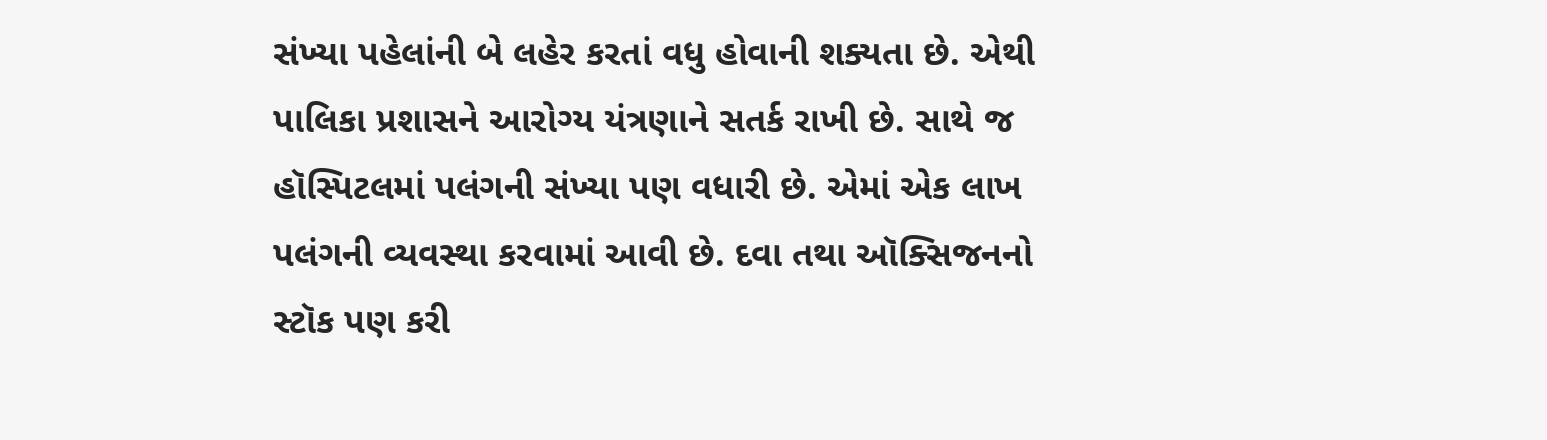સંખ્યા પહેલાંની બે લહેર કરતાં વધુ હોવાની શક્યતા છે. એથી પાલિકા પ્રશાસને આરોગ્ય યંત્રણાને સતર્ક રાખી છે. સાથે જ હૉસ્પિટલમાં પલંગની સંખ્યા પણ વધારી છે. એમાં એક લાખ પલંગની વ્યવસ્થા કરવામાં આવી છે. દવા તથા ઑક્સિજનનો સ્ટૉક પણ કરી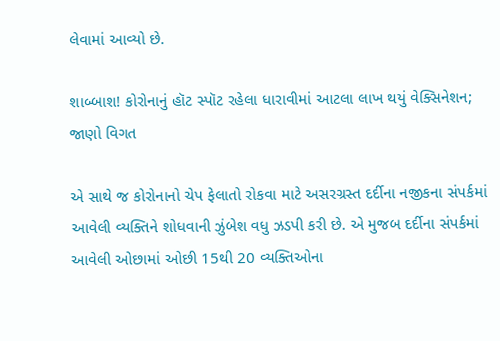લેવામાં આવ્યો છે.

શાબ્બાશ! કોરોનાનું હૉટ સ્પૉટ રહેલા ધારાવીમાં આટલા લાખ થયું વેક્સિનેશન; જાણો વિગત

એ સાથે જ કોરોનાનો ચેપ ફેલાતો રોકવા માટે અસરગ્રસ્ત દર્દીના નજીકના સંપર્કમાં આવેલી વ્યક્તિને શોધવાની ઝુંબેશ વધુ ઝડપી કરી છે. એ મુજબ દર્દીના સંપર્કમાં આવેલી ઓછામાં ઓછી 15થી 20 વ્યક્તિઓના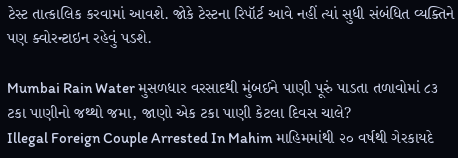ટેસ્ટ તાત્કાલિક કરવામાં આવશે. જોકે ટેસ્ટના રિપૉર્ટ આવે નહીં ત્યાં સુધી સંબંધિત વ્યક્તિને પણ ક્વોરન્ટાઇન રહેવું પડશે.

Mumbai Rain Water મુસળધાર વરસાદથી મુંબઈને પાણી પૂરું પાડતા તળાવોમાં ૮૩ ટકા પાણીનો જથ્થો જમા, જાણો એક ટકા પાણી કેટલા દિવસ ચાલે?
Illegal Foreign Couple Arrested In Mahim માહિમમાંથી ૨૦ વર્ષથી ગેરકાયદે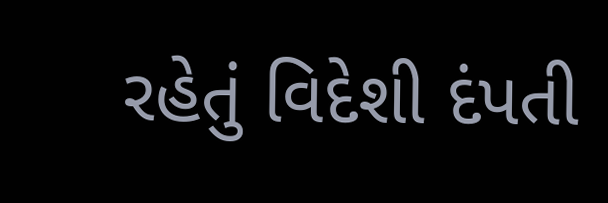રહેતું વિદેશી દંપતી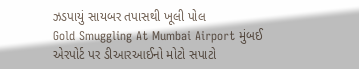ઝડપાયું સાયબર તપાસથી ખૂલી પોલ
Gold Smuggling At Mumbai Airport મુંબઈ એરપોર્ટ પર ડીઆરઆઈનો મોટો સપાટો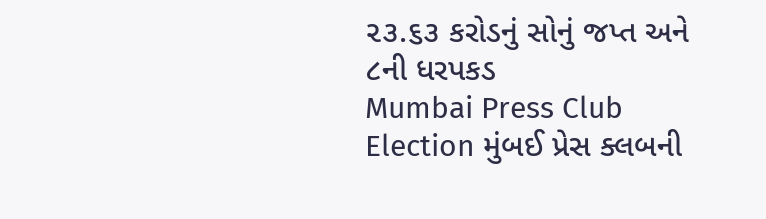૨૩.૬૩ કરોડનું સોનું જપ્ત અને ૮ની ધરપકડ
Mumbai Press Club Election મુંબઈ પ્રેસ ક્લબની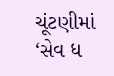ચૂંટણીમાં ‘સેવ ધ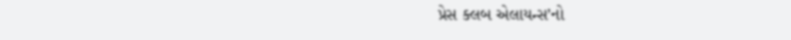પ્રેસ ક્લબ એલાયન્સ’નો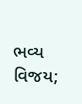ભવ્ય વિજય;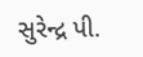સુરેન્દ્ર પી.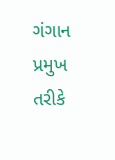ગંગાન પ્રમુખ તરીકે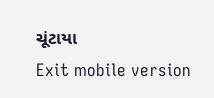ચૂંટાયા
Exit mobile version